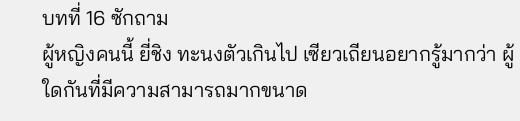บทที่ 16 ซักถาม
ผู้หญิงคนนี้ ยี่ชิง ทะนงตัวเกินไป เซียวเถียนอยากรู้มากว่า ผู้ใดกันที่มีความสามารถมากขนาด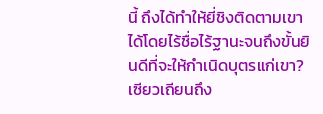นี้ ถึงได้ทำให้ยี่ชิงติดตามเขาได้โดยไร้ชื่อไร้ฐานะจนถึงขั้นยินดีที่จะให้กำเนิดบุตรแก่เขา?
เซียวเถียนถึง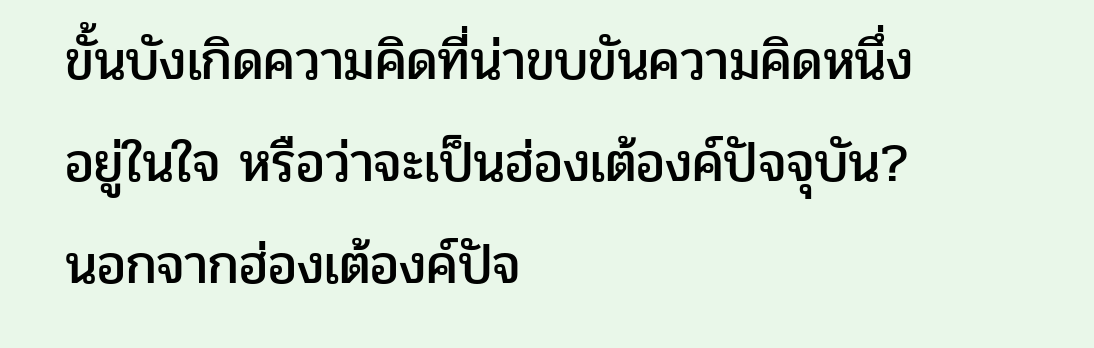ขั้นบังเกิดความคิดที่น่าขบขันความคิดหนึ่งอยู่ในใจ หรือว่าจะเป็นฮ่องเต้องค์ปัจจุบัน?
นอกจากฮ่องเต้องค์ปัจ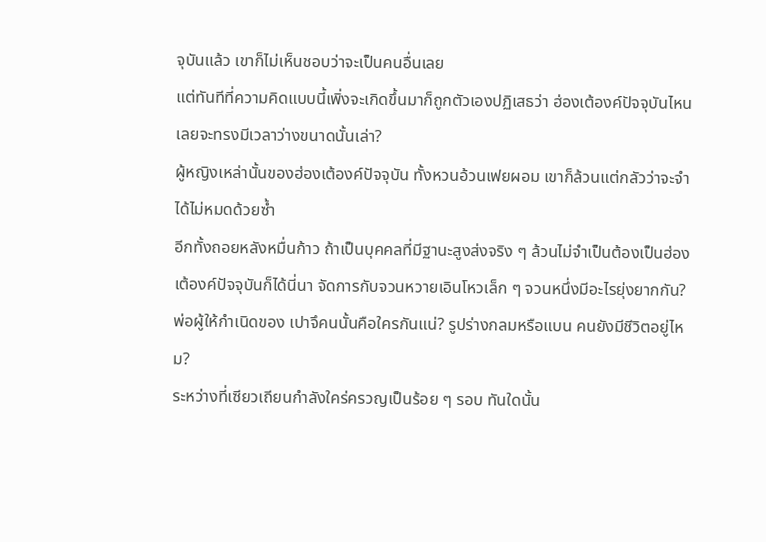จุบันแล้ว เขาก็ไม่เห็นชอบว่าจะเป็นคนอื่นเลย
แต่ทันทีที่ความคิดแบบนี้เพิ่งจะเกิดขึ้นมาก็ถูกตัวเองปฏิเสธว่า ฮ่องเต้องค์ปัจจุบันไหนเลยจะทรงมีเวลาว่างขนาดนั้นเล่า?
ผู้หญิงเหล่านั้นของฮ่องเต้องค์ปัจจุบัน ทั้งหวนอ้วนเฟยผอม เขาก็ล้วนแต่กลัวว่าจะจำได้ไม่หมดด้วยซ้ำ
อีกทั้งถอยหลังหมื่นก้าว ถ้าเป็นบุคคลที่มีฐานะสูงส่งจริง ๆ ล้วนไม่จำเป็นต้องเป็นฮ่องเต้องค์ปัจจุบันก็ได้นี่นา จัดการกับจวนหวายเอินโหวเล็ก ๆ จวนหนึ่งมีอะไรยุ่งยากกัน?
พ่อผู้ให้กำเนิดของ เปาจึคนนั้นคือใครกันแน่? รูปร่างกลมหรือแบน คนยังมีชีวิตอยู่ไหม?
ระหว่างที่เซียวเถียนกำลังใคร่ครวญเป็นร้อย ๆ รอบ ทันใดนั้น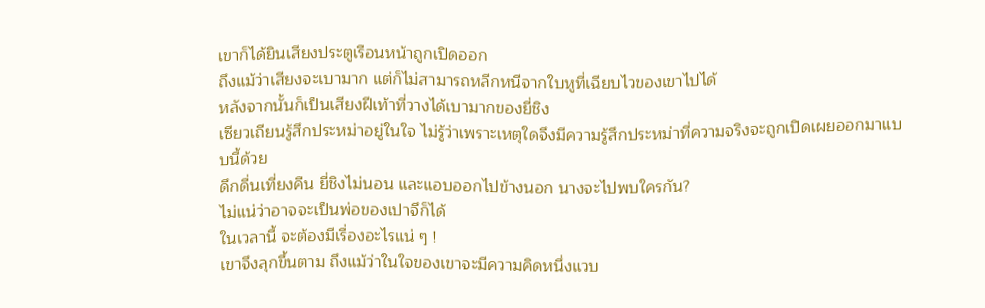เขาก็ได้ยินเสียงประตูเรือนหน้าถูกเปิดออก
ถึงแม้ว่าเสียงจะเบามาก แต่ก็ไม่สามารถหลีกหนีจากใบหูที่เฉียบไวของเขาไปได้
หลังจากนั้นก็เป็นเสียงฝีเท้าที่วางได้เบามากของยี่ชิง
เซียวเถียนรู้สึกประหม่าอยู่ในใจ ไม่รู้ว่าเพราะเหตุใดจึงมีความรู้สึกประหม่าที่ความจริงจะถูกเปิดเผยออกมาแบบนี้ด้วย
ดึกดื่นเที่ยงคืน ยี่ชิงไม่นอน และแอบออกไปข้างนอก นางจะไปพบใครกัน?
ไม่แน่ว่าอาจจะเป็นพ่อของเปาจึก็ได้
ในเวลานี้ จะต้องมีเรื่องอะไรแน่ ๆ !
เขาจึงลุกขึ้นตาม ถึงแม้ว่าในใจของเขาจะมีความคิดหนึ่งแวบ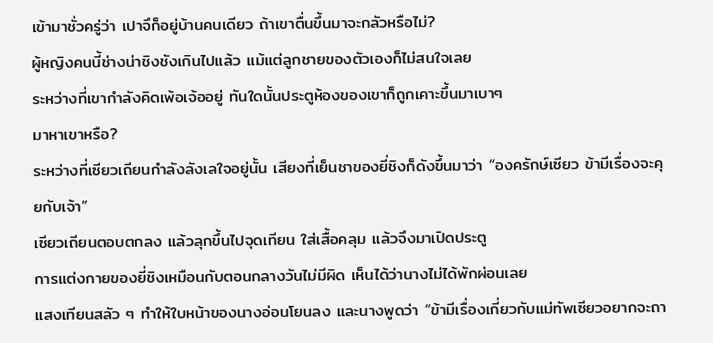เข้ามาชั่วครู่ว่า เปาจึก็อยู่บ้านคนเดียว ถ้าเขาตื่นขึ้นมาจะกลัวหรือไม่?
ผู้หญิงคนนี้ช่างน่าชิงชังเกินไปแล้ว แม้แต่ลูกชายของตัวเองก็ไม่สนใจเลย
ระหว่างที่เขากำลังคิดเพ้อเจ้ออยู่ ทันใดนั้นประตูห้องของเขาก็ถูกเคาะขึ้นมาเบาๆ
มาหาเขาหรือ?
ระหว่างที่เซียวเถียนกำลังลังเลใจอยู่นั้น เสียงที่เย็นชาของยี่ชิงก็ดังขึ้นมาว่า “องครักษ์เซียว ข้ามีเรื่องจะคุยกับเจ้า”
เซียวเถียนตอบตกลง แล้วลุกขึ้นไปจุดเทียน ใส่เสื้อคลุม แล้วจึงมาเปิดประตู
การแต่งกายของยี่ชิงเหมือนกับตอนกลางวันไม่มีผิด เห็นได้ว่านางไม่ได้พักผ่อนเลย
แสงเทียนสลัว ๆ ทำให้ใบหน้าของนางอ่อนโยนลง และนางพูดว่า “ข้ามีเรื่องเกี่ยวกับแม่ทัพเซียวอยากจะถา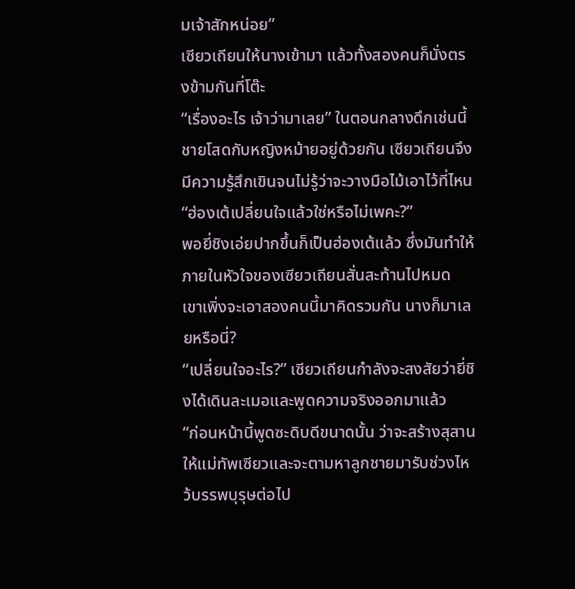มเจ้าสักหน่อย”
เซียวเถียนให้นางเข้ามา แล้วทั้งสองคนก็นั่งตรงข้ามกันที่โต๊ะ
“เรื่องอะไร เจ้าว่ามาเลย” ในตอนกลางดึกเช่นนี้ ชายโสดกับหญิงหม้ายอยู่ด้วยกัน เซียวเถียนจึงมีความรู้สึกเขินจนไม่รู้ว่าจะวางมือไม้เอาไว้ที่ไหน
“ฮ่องเต้เปลี่ยนใจแล้วใช่หรือไม่เพคะ?”
พอยี่ชิงเอ่ยปากขึ้นก็เป็นฮ่องเต้แล้ว ซึ่งมันทำให้ภายในหัวใจของเซียวเถียนสั่นสะท้านไปหมด
เขาเพิ่งจะเอาสองคนนี้มาคิดรวมกัน นางก็มาเลยหรือนี่?
“เปลี่ยนใจอะไร?” เซียวเถียนกำลังจะสงสัยว่ายี่ชิงได้เดินละเมอและพูดความจริงออกมาแล้ว
“ก่อนหน้านี้พูดซะดิบดีขนาดนั้น ว่าจะสร้างสุสานให้แม่ทัพเซียวและจะตามหาลูกชายมารับช่วงไหว้บรรพบุรุษต่อไป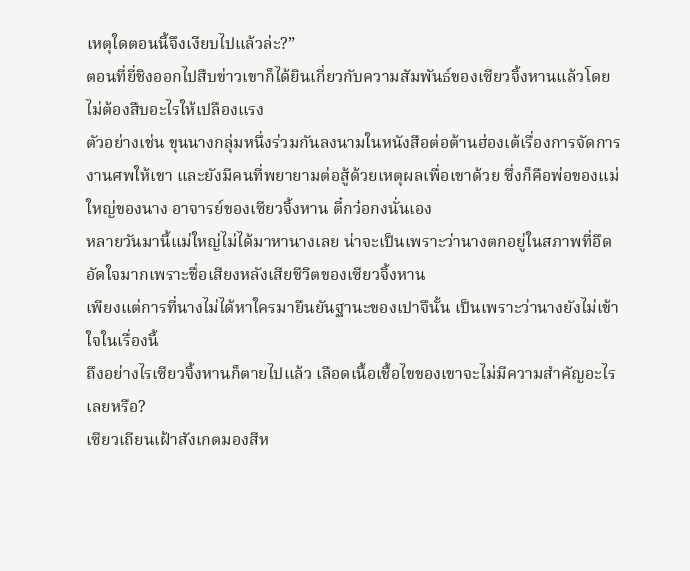เหตุใดตอนนี้จึงเงียบไปแล้วล่ะ?”
ตอนที่ยี่ชิงออกไปสืบข่าวเขาก็ได้ยินเกี่ยวกับความสัมพันธ์ของเซียวจิ้งหานแล้วโดยไม่ต้องสืบอะไรให้เปลืองแรง
ตัวอย่างเช่น ขุนนางกลุ่มหนึ่งร่วมกันลงนามในหนังสือต่อต้านฮ่องเต้เรื่องการจัดการงานศพให้เขา และยังมีคนที่พยายามต่อสู้ด้วยเหตุผลเพื่อเขาด้วย ซึ่งก็คือพ่อของแม่ใหญ่ของนาง อาจารย์ของเซียวจิ้งหาน ตี๋กว๋อกงนั่นเอง
หลายวันมานี้แม่ใหญ่ไม่ได้มาหานางเลย น่าจะเป็นเพราะว่านางตกอยู่ในสภาพที่อึดอัดใจมากเพราะชื่อเสียงหลังเสียชีวิตของเซียวจิ้งหาน
เพียงแต่การที่นางไม่ได้หาใครมายืนยันฐานะของเปาจึนั้น เป็นเพราะว่านางยังไม่เข้าใจในเรื่องนี้
ถึงอย่างไรเซียวจิ้งหานก็ตายไปแล้ว เลือดเนื้อเชื้อไขของเขาจะไม่มีความสำคัญอะไรเลยหรือ?
เซียวเถียนเฝ้าสังเกตมองสีห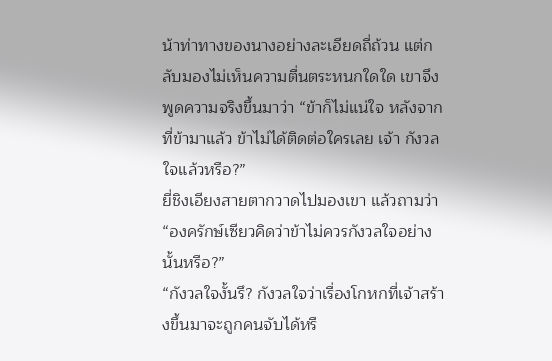น้าท่าทางของนางอย่างละเอียดถี่ถ้วน แต่กลับมองไม่เห็นความตื่นตระหนกใดใด เขาจึงพูดความจริงขึ้นมาว่า “ข้าก็ไม่แน่ใจ หลังจากที่ข้ามาแล้ว ข้าไม่ได้ติดต่อใครเลย เจ้า กังวลใจแล้วหรือ?”
ยี่ชิงเอียงสายตากวาดไปมองเขา แล้วถามว่า “องครักษ์เซียวคิดว่าข้าไม่ควรกังวลใจอย่างนั้นหรือ?”
“กังวลใจงั้นรึ? กังวลใจว่าเรื่องโกหกที่เจ้าสร้างขึ้นมาจะถูกคนจับได้หรื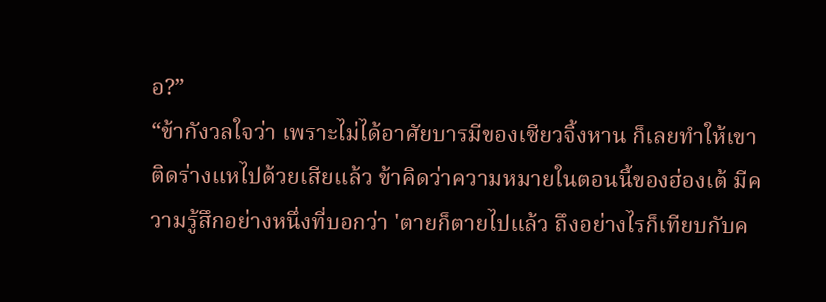อ?”
“ข้ากังวลใจว่า เพราะไม่ได้อาศัยบารมีของเซียวจิ้งหาน ก็เลยทำให้เขาติดร่างแหไปด้วยเสียแล้ว ข้าคิดว่าความหมายในตอนนี้ของฮ่องเต้ มีความรู้สึกอย่างหนึ่งที่บอกว่า 'ตายก็ตายไปแล้ว ถึงอย่างไรก็เทียบกับค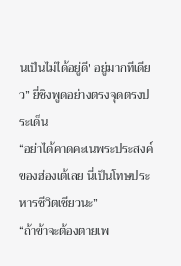นเป็นไม่ได้อยู่ดี' อยู่มากทีเดียว” ยี่ชิงพูดอย่างตรงจุดตรงประเด็น
“อย่าได้คาดคะเนพระประสงค์ของฮ่องเต้เลย นี่เป็นโทษประหารชีวิตเชียวนะ”
“ถ้าข้าจะต้องตายเพ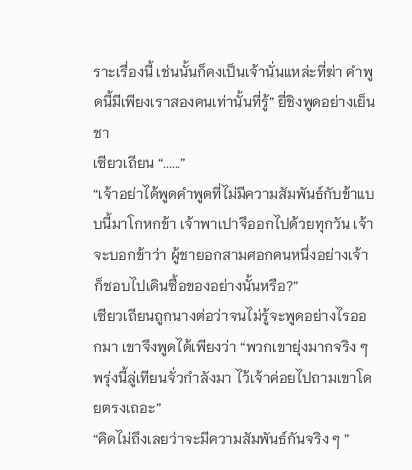ราะเรื่องนี้ เช่นนั้นก็คงเป็นเจ้านั่นแหล่ะที่ฆ่า คำพูดนี้มีเพียงเราสองคนเท่านั้นที่รู้” ยี่ชิงพูดอย่างเย็นชา
เซียวเถียน “......”
“เจ้าอย่าได้พูดคำพูดที่ไม่มีความสัมพันธ์กับข้าแบบนี้มาโกหกข้า เจ้าพาเปาจึออกไปด้วยทุกวัน เจ้าจะบอกข้าว่า ผู้ชายอกสามศอกคนหนึ่งอย่างเจ้าก็ชอบไปเดินซื้อของอย่างนั้นหรือ?”
เซียวเถียนถูกนางต่อว่าจนไม่รู้จะพูดอย่างไรออกมา เขาจึงพูดได้เพียงว่า “พวกเขายุ่งมากจริง ๆ พรุ่งนี้ลู่เทียนจั่วกำลังมา ไว้เจ้าค่อยไปถามเขาโดยตรงเถอะ”
“คิดไม่ถึงเลยว่าจะมีความสัมพันธ์กันจริง ๆ ”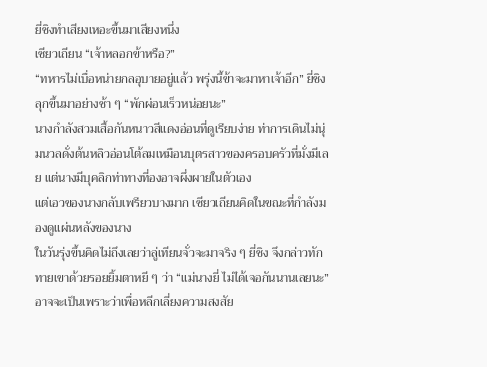ยี่ชิงทำเสียงเหอะขึ้นมาเสียงหนึ่ง
เซียวเถียน “เจ้าหลอกข้าหรือ?”
“ทหารไม่เบื่อหน่ายกลอุบายอยู่แล้ว พรุ่งนี้ข้าจะมาหาเจ้าอีก” ยี่ชิงลุกขึ้นมาอย่างช้า ๆ “พักผ่อนเร็วหน่อยนะ”
นางกำลังสวมเสื้อกันหนาวสีแดงอ่อนที่ดูเรียบง่าย ท่าการเดินไม่นุ่มนวลดั่งต้นหลิวอ่อนโต้ลมเหมือนบุตรสาวของครอบครัวที่มั่งมีเลย แต่นางมีบุคลิกท่าทางที่องอาจผึ่งผายในตัวเอง
แต่เอวของนางกลับเพรียวบางมาก เซียวเถียนคิดในขณะที่กำลังมองดูแผ่นหลังของนาง
ในวันรุ่งขึ้นคิดไม่ถึงเลยว่าลู่เทียนจั่วจะมาจริง ๆ ยี่ชิง จึงกล่าวทักทายเขาด้วยรอยยิ้มตาหยี ๆ ว่า “แม่นางยี่ ไม่ได้เจอกันนานเลยนะ”
อาจจะเป็นเพราะว่าเพื่อหลีกเลี่ยงความสงสัย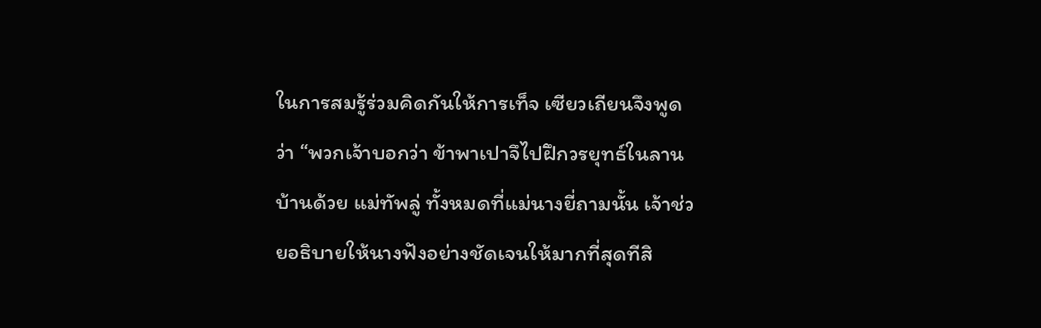ในการสมรู้ร่วมคิดกันให้การเท็จ เซียวเถียนจึงพูดว่า “พวกเจ้าบอกว่า ข้าพาเปาจึไปฝึกวรยุทธ์ในลานบ้านด้วย แม่ทัพลู่ ทั้งหมดที่แม่นางยี่ถามนั้น เจ้าช่วยอธิบายให้นางฟังอย่างชัดเจนให้มากที่สุดทีสิ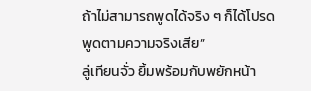ถ้าไม่สามารถพูดได้จริง ๆ ก็ได้โปรดพูดตามความจริงเสีย”
ลู่เทียนจั่ว ยิ้มพร้อมกับพยักหน้า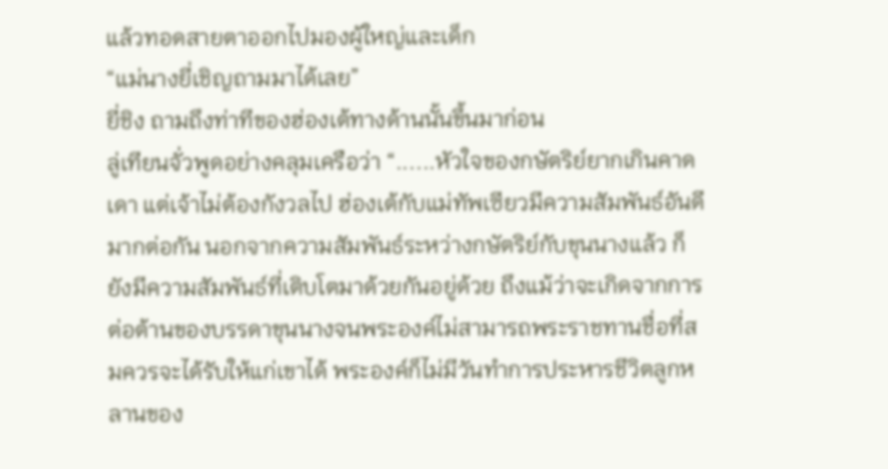แล้วทอดสายตาออกไปมองผู้ใหญ่และเด็ก
“แม่นางยี่เชิญถามมาได้เลย”
ยี่ชิง ถามถึงท่าทีของฮ่องเต้ทางด้านนั้นขึ้นมาก่อน
ลู่เทียนจั่วพูดอย่างคลุมเครือว่า “......หัวใจของกษัตริย์ยากเกินคาดเดา แต่เจ้าไม่ต้องกังวลไป ฮ่องเต้กับแม่ทัพเซียวมีความสัมพันธ์อันดีมากต่อกัน นอกจากความสัมพันธ์ระหว่างกษัตริย์กับขุนนางแล้ว ก็ยังมีความสัมพันธ์ที่เติบโตมาด้วยกันอยู่ด้วย ถึงแม้ว่าจะเกิดจากการต่อต้านของบรรดาขุนนางจนพระองค์ไม่สามารถพระราชทานชื่อที่สมควรจะได้รับให้แก่เขาได้ พระองค์ก็ไม่มีวันทำการประหารชีวิตลูกหลานของ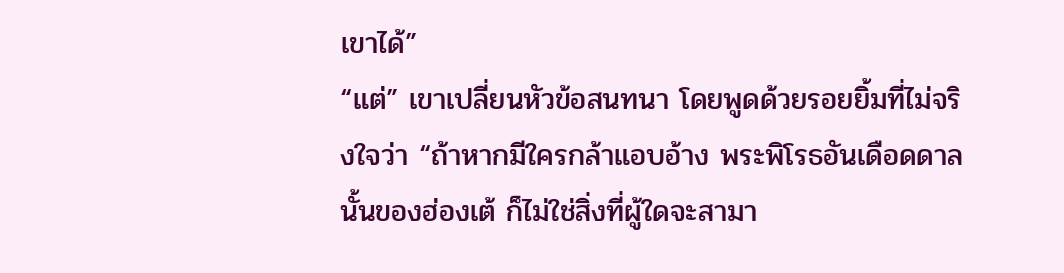เขาได้”
“แต่” เขาเปลี่ยนหัวข้อสนทนา โดยพูดด้วยรอยยิ้มที่ไม่จริงใจว่า “ถ้าหากมีใครกล้าแอบอ้าง พระพิโรธอันเดือดดาลนั้นของฮ่องเต้ ก็ไม่ใช่สิ่งที่ผู้ใดจะสามา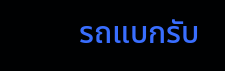รถแบกรับ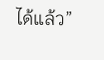ได้แล้ว”